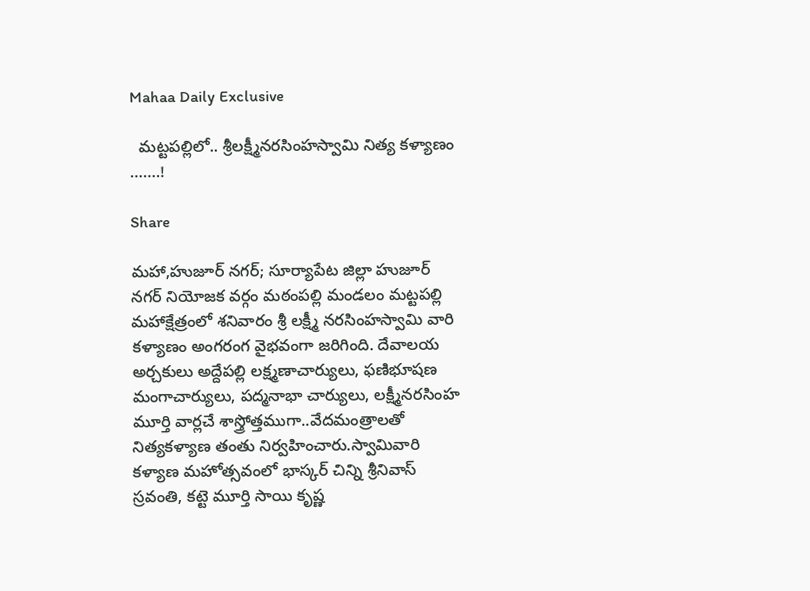Mahaa Daily Exclusive

  మట్టపల్లిలో.. శ్రీలక్ష్మీనరసింహస్వామి నిత్య కళ్యాణం …….!

Share

మహా,హుజూర్ నగర్; సూర్యాపేట జిల్లా హుజూర్ నగర్ నియోజక వర్గం మఠంపల్లి మండలం మట్టపల్లి మహాక్షేత్రంలో శనివారం శ్రీ లక్ష్మీ నరసింహస్వామి వారి కళ్యాణం అంగరంగ వైభవంగా జరిగింది. దేవాలయ అర్చకులు అద్దేపల్లి లక్ష్మణాచార్యులు, ఫణిభూషణ మంగాచార్యులు, పద్మనాభా చార్యులు, లక్ష్మీనరసింహ మూర్తి వార్లచే శాస్త్రోత్తముగా..వేదమంత్రాలతో నిత్యకళ్యాణ తంతు నిర్వహించారు.స్వామివారి కళ్యాణ మహోత్సవంలో భాస్కర్ చిన్ని శ్రీనివాస్ స్రవంతి, కట్టె మూర్తి సాయి కృష్ణ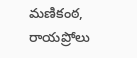మణికంఠ, రాయప్రోలు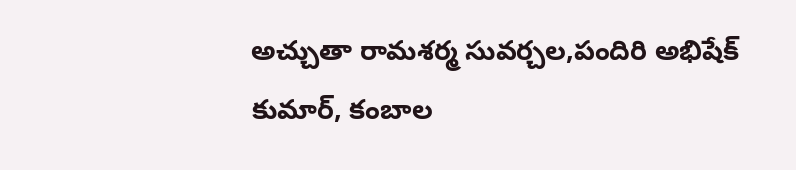అచ్చుతా రామశర్మ సువర్చల,పందిరి అభిషేక్ కుమార్, కంబాల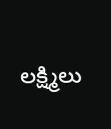లక్ష్మిలు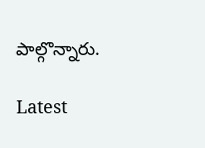పాల్గొన్నారు.

Latest